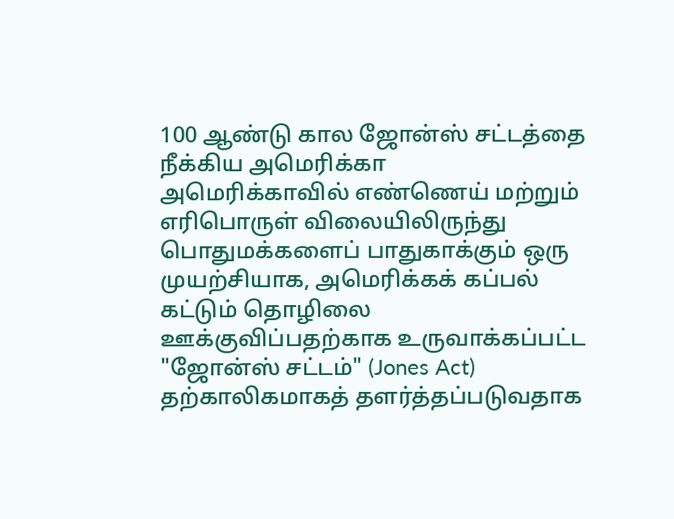100 ஆண்டு கால ஜோன்ஸ் சட்டத்தை நீக்கிய அமெரிக்கா
அமெரிக்காவில் எண்ணெய் மற்றும் எரிபொருள் விலையிலிருந்து பொதுமக்களைப் பாதுகாக்கும் ஒரு முயற்சியாக, அமெரிக்கக் கப்பல் கட்டும் தொழிலை ஊக்குவிப்பதற்காக உருவாக்கப்பட்ட "ஜோன்ஸ் சட்டம்" (Jones Act) தற்காலிகமாகத் தளர்த்தப்படுவதாக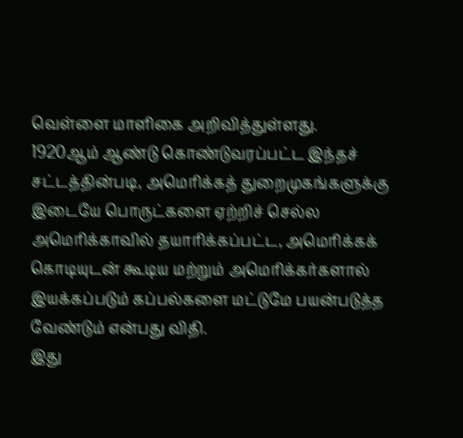வெள்ளை மாளிகை அறிவித்துள்ளது.
1920ஆம் ஆண்டு கொண்டுவரப்பட்ட இந்தச் சட்டத்தின்படி, அமெரிக்கத் துறைமுகங்களுக்கு இடையே பொருட்களை ஏற்றிச் செல்ல அமெரிக்காவில் தயாரிக்கப்பட்ட, அமெரிக்கக் கொடியுடன் கூடிய மற்றும் அமெரிக்கர்களால் இயக்கப்படும் கப்பல்களை மட்டுமே பயன்படுத்த வேண்டும் என்பது விதி.
இது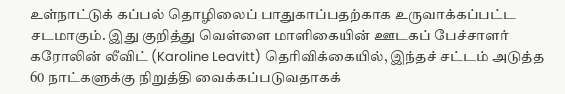உள்நாட்டுக் கப்பல் தொழிலைப் பாதுகாப்பதற்காக உருவாக்கப்பட்ட சடமாகும். இது குறித்து வெள்ளை மாளிகையின் ஊடகப் பேச்சாளர் கரோலின் லீவிட் (Karoline Leavitt) தெரிவிக்கையில், இந்தச் சட்டம் அடுத்த 60 நாட்களுக்கு நிறுத்தி வைக்கப்படுவதாகக்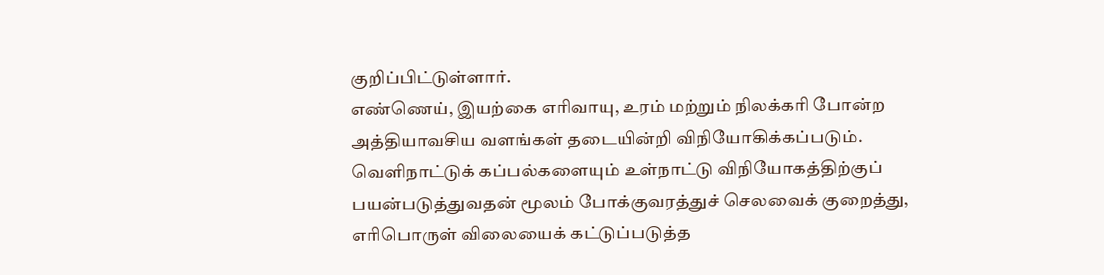குறிப்பிட்டுள்ளார்.
எண்ணெய், இயற்கை எரிவாயு, உரம் மற்றும் நிலக்கரி போன்ற அத்தியாவசிய வளங்கள் தடையின்றி விநியோகிக்கப்படும். வெளிநாட்டுக் கப்பல்களையும் உள்நாட்டு விநியோகத்திற்குப் பயன்படுத்துவதன் மூலம் போக்குவரத்துச் செலவைக் குறைத்து, எரிபொருள் விலையைக் கட்டுப்படுத்த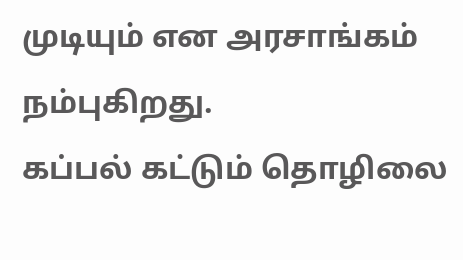முடியும் என அரசாங்கம் நம்புகிறது.
கப்பல் கட்டும் தொழிலை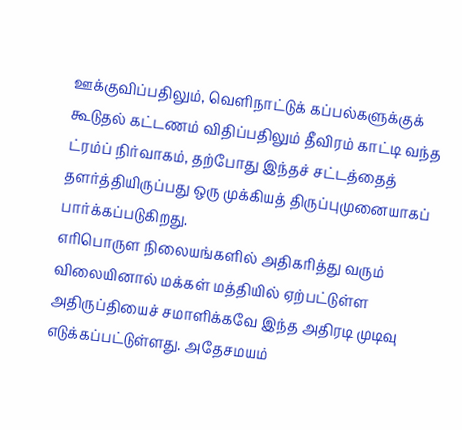ஊக்குவிப்பதிலும், வெளிநாட்டுக் கப்பல்களுக்குக் கூடுதல் கட்டணம் விதிப்பதிலும் தீவிரம் காட்டி வந்த ட்ரம்ப் நிர்வாகம், தற்போது இந்தச் சட்டத்தைத் தளர்த்தியிருப்பது ஒரு முக்கியத் திருப்புமுனையாகப் பார்க்கப்படுகிறது.
எரிபொருள நிலையங்களில் அதிகரித்து வரும் விலையினால் மக்கள் மத்தியில் ஏற்பட்டுள்ள அதிருப்தியைச் சமாளிக்கவே இந்த அதிரடி முடிவு எடுக்கப்பட்டுள்ளது. அதேசமயம்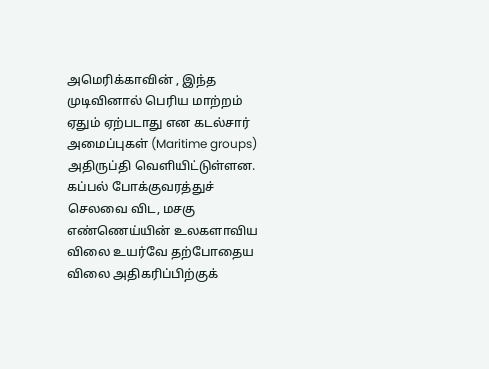அமெரிக்காவின் , இந்த முடிவினால் பெரிய மாற்றம் ஏதும் ஏற்படாது என கடல்சார் அமைப்புகள் (Maritime groups) அதிருப்தி வெளியிட்டுள்ளன.
கப்பல் போக்குவரத்துச் செலவை விட, மசகு எண்ணெய்யின் உலகளாவிய விலை உயர்வே தற்போதைய விலை அதிகரிப்பிற்குக்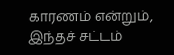காரணம் என்றும், இந்தச் சட்டம்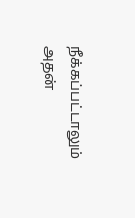நீக்கப்பட்டாலும் அதன்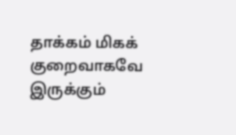தாக்கம் மிகக் குறைவாகவே இருக்கும்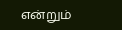என்றும்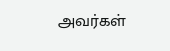அவர்கள்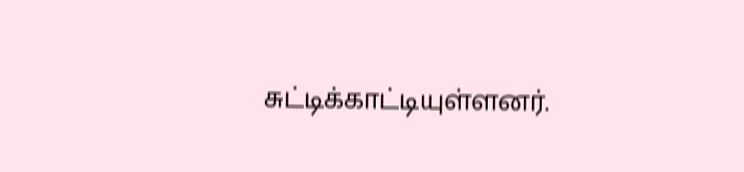சுட்டிக்காட்டியுள்ளனர்.